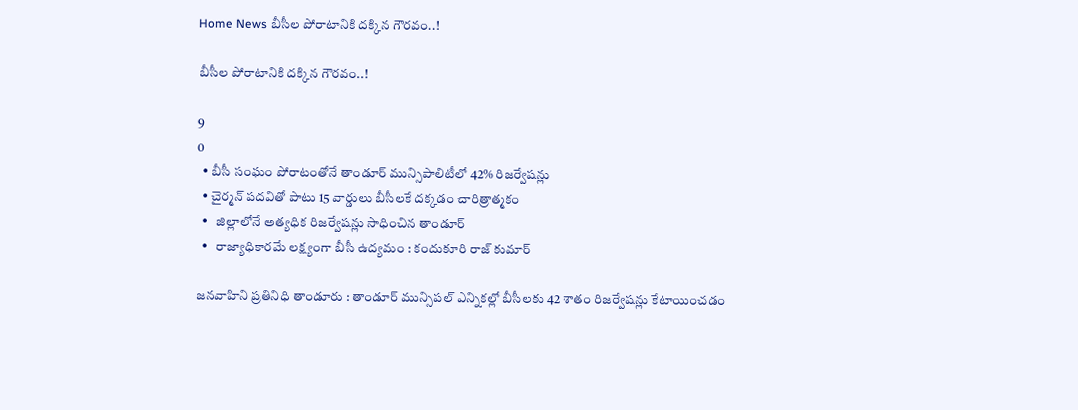Home News బీసీల పోరాటానికి దక్కిన గౌరవం..!

బీసీల పోరాటానికి దక్కిన గౌరవం..!

9
0
  • బీసీ సంఘం పోరాటంతోనే తాండూర్ మున్సిపాలిటీలో 42% రిజర్వేషన్లు
  • చైర్మన్ పదవితో పాటు 15 వార్డులు బీసీలకే దక్కడం చారిత్రాత్మకం
  •   జిల్లాలోనే అత్యధిక రిజర్వేషన్లు సాధించిన తాండూర్
  •   రాజ్యాధికారమే లక్ష్యంగా బీసీ ఉద్యమం : కందుకూరి రాజ్ కుమార్

జనవాహిని ప్రతినిధి తాండూరు : తాండూర్ మున్సిపల్ ఎన్నికల్లో బీసీలకు 42 శాతం రిజర్వేషన్లు కేటాయించడం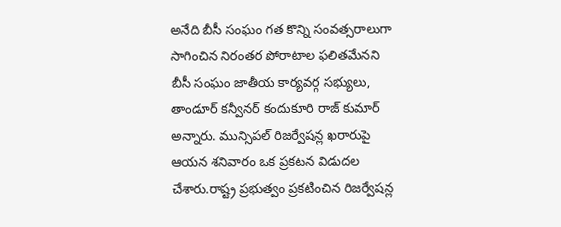అనేది బీసీ సంఘం గత కొన్ని సంవత్సరాలుగా సాగించిన నిరంతర పోరాటాల ఫలితమేనని బీసీ సంఘం జాతీయ కార్యవర్గ సభ్యులు, తాండూర్ కన్వీనర్ కందుకూరి రాజ్ కుమార్ అన్నారు. మున్సిపల్ రిజర్వేషన్ల ఖరారుపై ఆయన శనివారం ఒక ప్రకటన విడుదల చేశారు.రాష్ట్ర ప్రభుత్వం ప్రకటించిన రిజర్వేషన్ల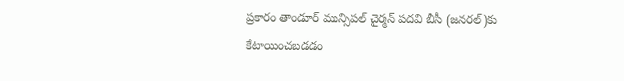ప్రకారం తాండూర్ మున్సిపల్ చైర్మన్ పదవి బీసీ (జనరల్)కు కేటాయించబడడం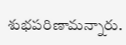శుభపరిణామన్నారు.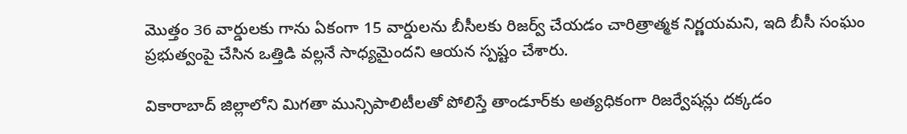మొత్తం 36 వార్డులకు గాను ఏకంగా 15 వార్డులను బీసీలకు రిజర్వ్ చేయడం చారిత్రాత్మక నిర్ణయమని, ఇది బీసీ సంఘం ప్రభుత్వంపై చేసిన ఒత్తిడి వల్లనే సాధ్యమైందని ఆయన స్పష్టం చేశారు.

వికారాబాద్ జిల్లాలోని మిగతా మున్సిపాలిటీలతో పోలిస్తే తాండూర్‌కు అత్యధికంగా రిజర్వేషన్లు దక్కడం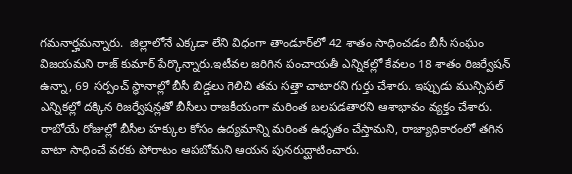గమనార్హమన్నారు.  జిల్లాలోనే ఎక్కడా లేని విధంగా తాండూర్‌లో 42 శాతం సాధించడం బీసీ సంఘం విజయమని రాజ్ కుమార్ పేర్కొన్నారు.ఇటీవల జరిగిన పంచాయతీ ఎన్నికల్లో కేవలం 18 శాతం రిజర్వేషన్ ఉన్నా, 69 సర్పంచ్ స్థానాల్లో బీసీ బిడ్డలు గెలిచి తమ సత్తా చాటారని గుర్తు చేశారు. ఇప్పుడు మున్సిపల్ ఎన్నికల్లో దక్కిన రిజర్వేషన్లతో బీసీలు రాజకీయంగా మరింత బలపడతారని ఆశాభావం వ్యక్తం చేశారు. రాబోయే రోజుల్లో బీసీల హక్కుల కోసం ఉద్యమాన్ని మరింత ఉధృతం చేస్తామని, రాజ్యాధికారంలో తగిన వాటా సాధించే వరకు పోరాటం ఆపబోమని ఆయన పునరుద్ఘాటించారు.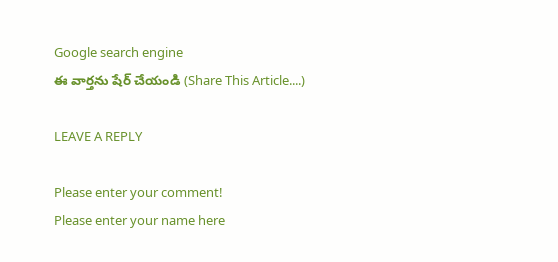Google search engine
ఈ వార్తను షేర్ చేయండి (Share This Article....)

LEAVE A REPLY

Please enter your comment!
Please enter your name here